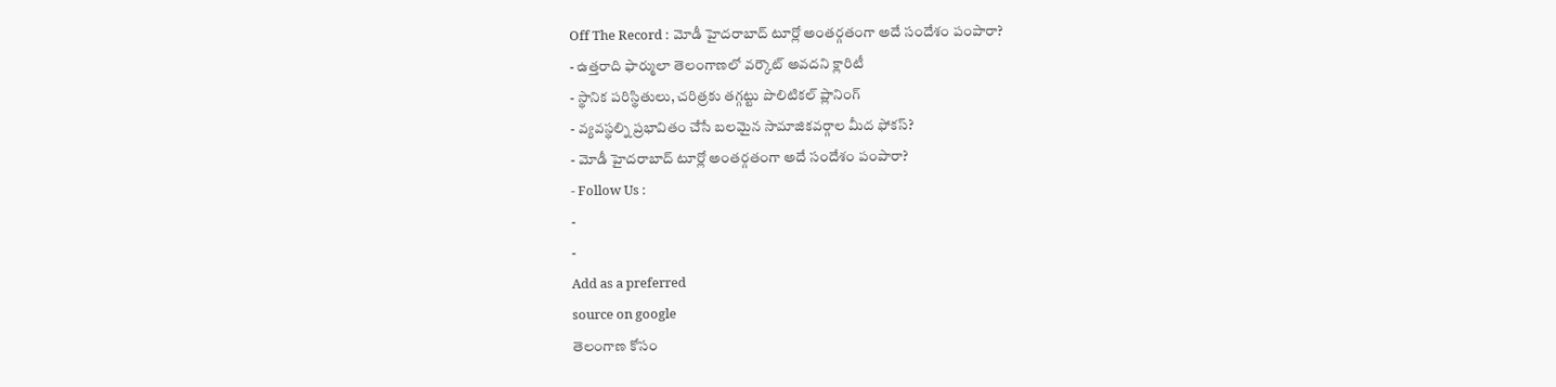Off The Record : మోడీ హైదరాబాద్ టూర్లో అంతర్గతంగా అదే సందేశం పంపారా?
- ఉత్తరాది ఫార్ములా తెలంగాణలో వర్కౌట్ అవదని క్లారిటీ
- స్థానిక పరిస్థితులు, చరిత్రకు తగ్గట్టు పొలిటికల్ ప్లానింగ్
- వ్యవస్థల్ని ప్రభావితం చేసే బలమైన సామాజికవర్గాల మీద ఫోకస్?
- మోడీ హైదరాబాద్ టూర్లో అంతర్గతంగా అదే సందేశం పంపారా?
- Follow Us :
-
-
Add as a preferred
source on google
తెలంగాణ కోసం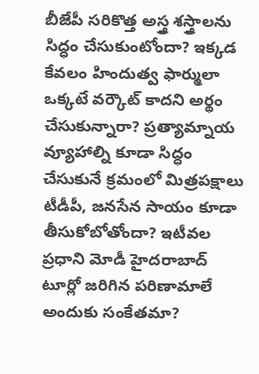బీజేపీ సరికొత్త అస్త్ర శస్త్రాలను సిద్ధం చేసుకుంటోందా? ఇక్కడ కేవలం హిందుత్వ ఫార్ములా ఒక్కటే వర్కౌట్ కాదని అర్థం చేసుకున్నారా? ప్రత్యామ్నాయ వ్యూహాల్ని కూడా సిద్ధం చేసుకునే క్రమంలో మిత్రపక్షాలు టీడీపీ, జనసేన సాయం కూడా తీసుకోబోతోందా? ఇటీవల ప్రధాని మోడీ హైదరాబాద్ టూర్లో జరిగిన పరిణామాలే అందుకు సంకేతమా?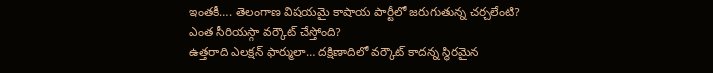ఇంతకీ…. తెలంగాణ విషయమై కాషాయ పార్టీలో జరుగుతున్న చర్చలేంటి? ఎంత సీరియస్గా వర్కౌట్ చేస్తోంది?
ఉత్తరాది ఎలక్షన్ ఫార్ములా… దక్షిణాదిలో వర్కౌట్ కాదన్న స్థిరమైన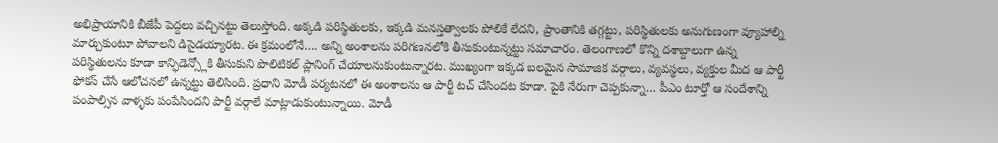అభిప్రాయానికి బీజేపీ పెద్దలు వచ్చినట్టు తెలుస్తోంది. అక్కడి పరిస్థితులకు, ఇక్కడి మనస్తత్వాలకు పోలికే లేదని, ప్రాంతానికి తగ్గట్టు, పరిస్థితులకు అనుగుణంగా వ్యూహాల్ని మార్చుకుంటూ పోవాలని డిసైడయ్యారట. ఈ క్రమంలోనే…. అన్ని అంశాలను పరిగణనలోకి తీసుకుంటున్నట్టు సమాచారం. తెలంగాణలో కొన్ని దశాబ్దాలుగా ఉన్న పరిస్థితులను కూడా కాన్ఫిడెన్స్లోకి తీసుకుని పొలిటికల్ ప్లానింగ్ చేయాలనుకుంటున్నారట. ముఖ్యంగా ఇక్కడ బలమైన సామాజిక వర్గాలు, వ్యవస్థలు, వ్యక్తుల మీద ఆ పార్టీ ఫోకస్ చేసే ఆలోచనలో ఉన్నట్టు తెలిసింది. ప్రధాని మోడీ పర్యటనలో ఈ అంశాలను ఆ పార్టీ టచ్ చేసిందట కూడా. పైకి నేరుగా చెప్పకున్నా… పీఎం టూర్తో ఆ సందేశాన్ని పంపాల్సిన వాళ్ళకు పంపేసిందని పార్టీ వర్గాలే మాట్లాడుకుంటున్నాయి. మోడీ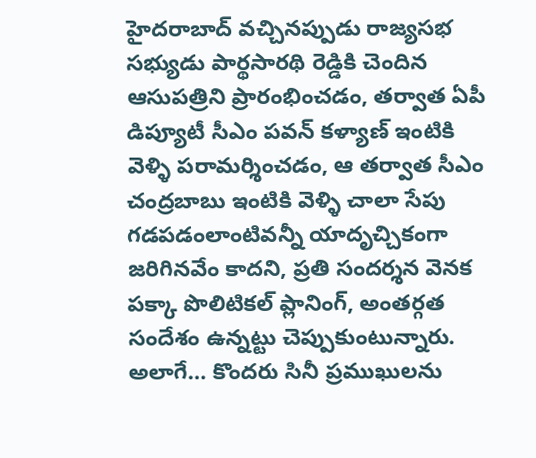హైదరాబాద్ వచ్చినప్పుడు రాజ్యసభ సభ్యుడు పార్థసారథి రెడ్డికి చెందిన ఆసుపత్రిని ప్రారంభించడం, తర్వాత ఏపీ డిప్యూటీ సీఎం పవన్ కళ్యాణ్ ఇంటికి వెళ్ళి పరామర్శించడం, ఆ తర్వాత సీఎం చంద్రబాబు ఇంటికి వెళ్ళి చాలా సేపు గడపడంలాంటివన్నీ యాదృచ్చికంగా జరిగినవేం కాదని, ప్రతి సందర్శన వెనక పక్కా పొలిటికల్ ప్లానింగ్, అంతర్గత సందేశం ఉన్నట్టు చెప్పుకుంటున్నారు. అలాగే… కొందరు సినీ ప్రముఖులను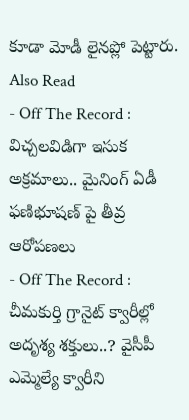కూడా మోడీ లైనప్లో పెట్టారు.
Also Read
- Off The Record : విచ్చలవిడిగా ఇసుక అక్రమాలు.. మైనింగ్ ఏడీ ఫణిభూషణ్ పై తీవ్ర ఆరోపణలు
- Off The Record : చీమకుర్తి గ్రానైట్ క్వారీల్లో అదృశ్య శక్తులు..? వైసీపీ ఎమ్మెల్యే క్వారీని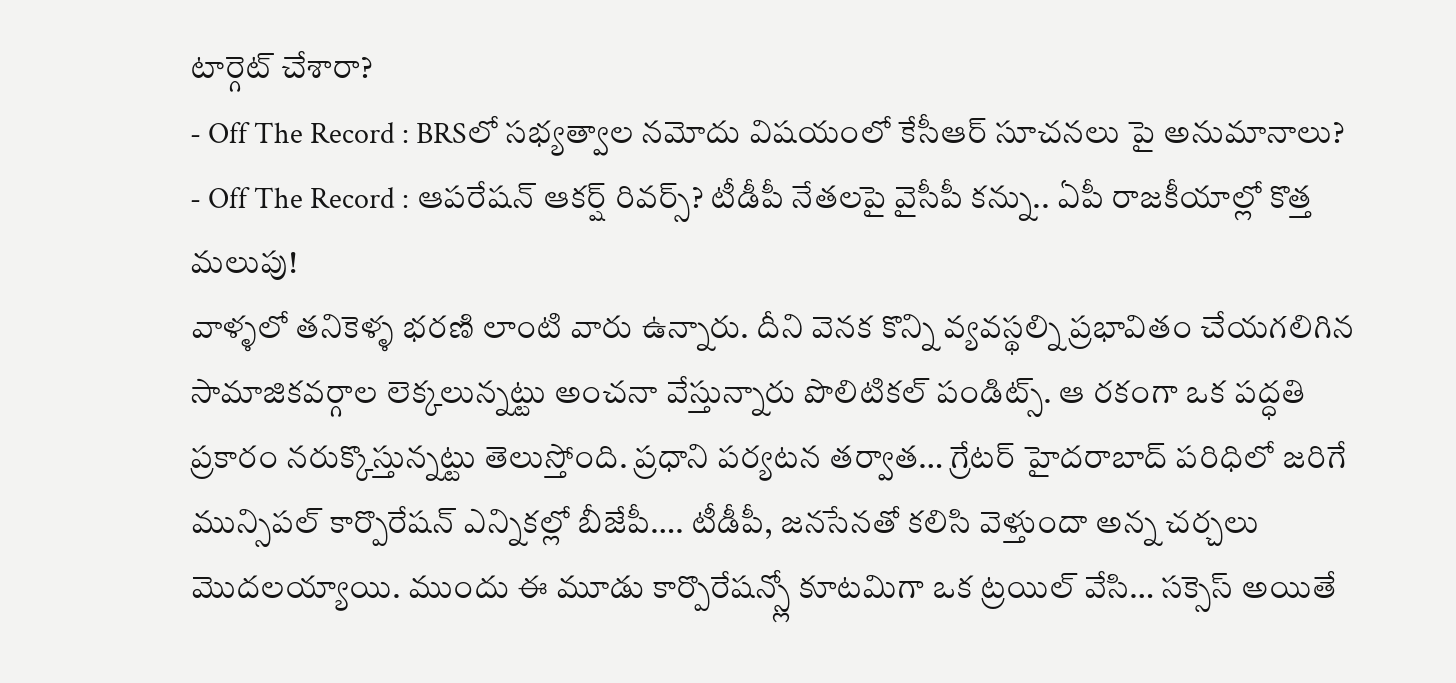టార్గెట్ చేశారా?
- Off The Record : BRSలో సభ్యత్వాల నమోదు విషయంలో కేసీఆర్ సూచనలు పై అనుమానాలు?
- Off The Record : ఆపరేషన్ ఆకర్ష్ రివర్స్? టీడీపీ నేతలపై వైసీపీ కన్ను.. ఏపీ రాజకీయాల్లో కొత్త మలుపు!
వాళ్ళలో తనికెళ్ళ భరణి లాంటి వారు ఉన్నారు. దీని వెనక కొన్ని వ్యవస్థల్ని ప్రభావితం చేయగలిగిన సామాజికవర్గాల లెక్కలున్నట్టు అంచనా వేస్తున్నారు పొలిటికల్ పండిట్స్. ఆ రకంగా ఒక పద్ధతి ప్రకారం నరుక్కొస్తున్నట్టు తెలుస్తోంది. ప్రధాని పర్యటన తర్వాత… గ్రేటర్ హైదరాబాద్ పరిధిలో జరిగే మున్సిపల్ కార్పొరేషన్ ఎన్నికల్లో బీజేపీ…. టీడీపీ, జనసేనతో కలిసి వెళ్తుందా అన్న చర్చలు మొదలయ్యాయి. ముందు ఈ మూడు కార్పొరేషన్స్లో కూటమిగా ఒక ట్రయిల్ వేసి… సక్సెస్ అయితే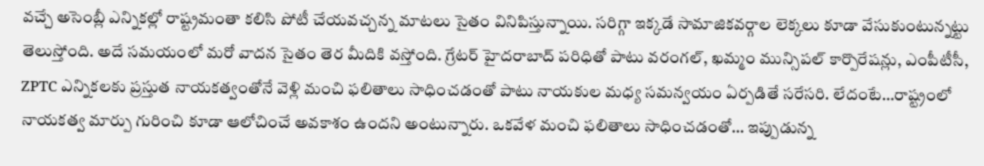వచ్చే అసెంబ్లీ ఎన్నికల్లో రాష్ట్రమంతా కలిసి పోటీ చేయవచ్చన్న మాటలు సైతం వినిపిస్తున్నాయి. సరిగ్గా ఇక్కడే సామాజికవర్గాల లెక్కలు కూడా వేసుకుంటున్నట్టు తెలుస్తోంది. అదే సమయంలో మరో వాదన సైతం తెర మీదికి వస్తోంది. గ్రేటర్ హైదరాబాద్ పరిధితో పాటు వరంగల్, ఖమ్మం మున్సిపల్ కార్పొరేషన్లు, ఎంపీటీసీ, ZPTC ఎన్నికలకు ప్రస్తుత నాయకత్వంతోనే వెళ్లి మంచి ఫలితాలు సాధించడంతో పాటు నాయకుల మధ్య సమన్వయం ఏర్పడితే సరేసరి. లేదంటే…రాష్ట్రంలో నాయకత్వ మార్పు గురించి కూడా ఆలోచించే అవకాశం ఉందని అంటున్నారు. ఒకవేళ మంచి ఫలితాలు సాధించడంతో… ఇప్పుడున్న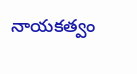నాయకత్వం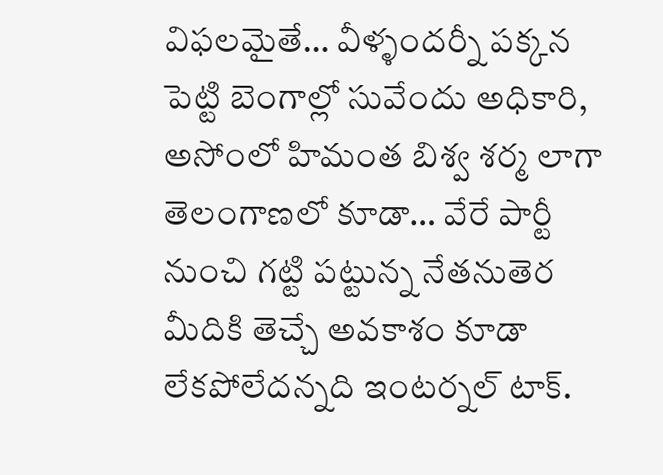విఫలమైతే… వీళ్ళందర్నీ పక్కన పెట్టి బెంగాల్లో సువేందు అధికారి, అసోంలో హిమంత బిశ్వ శర్మ లాగా తెలంగాణలో కూడా… వేరే పార్టీ నుంచి గట్టి పట్టున్న నేతనుతెర మీదికి తెచ్చే అవకాశం కూడా లేకపోలేదన్నది ఇంటర్నల్ టాక్.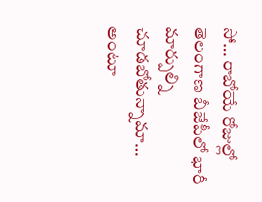సో… రాబోయే రోజుల్లో తెలంగాణ బీజేపీలో భారీ మార్పుల్ని చూడబోతున్నామా… అంటూ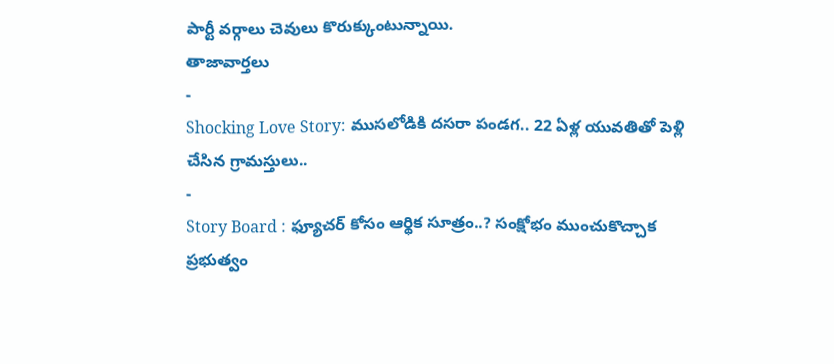పార్టీ వర్గాలు చెవులు కొరుక్కుంటున్నాయి.
తాజావార్తలు
-
Shocking Love Story: ముసలోడికి దసరా పండగ.. 22 ఏళ్ల యువతితో పెళ్లి చేసిన గ్రామస్తులు..
-
Story Board : ఫ్యూచర్ కోసం ఆర్థిక సూత్రం..? సంక్షోభం ముంచుకొచ్చాక ప్రభుత్వం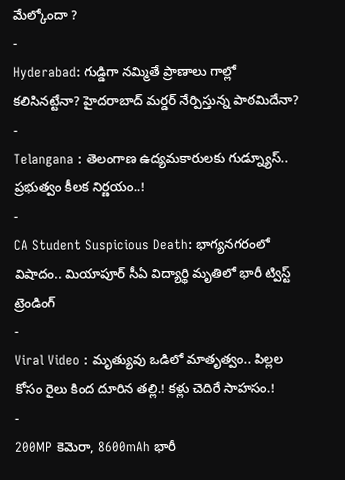మేల్కోందా ?
-
Hyderabad: గుడ్డిగా నమ్మితే ప్రాణాలు గాల్లో కలిసినట్టేనా? హైదరాబాద్ మర్డర్ నేర్పిస్తున్న పాఠమిదేనా?
-
Telangana : తెలంగాణ ఉద్యమకారులకు గుడ్న్యూస్.. ప్రభుత్వం కీలక నిర్ణయం..!
-
CA Student Suspicious Death: భాగ్యనగరంలో విషాదం.. మియాపూర్ సీఏ విద్యార్థి మృతిలో భారీ ట్విస్ట్
ట్రెండింగ్
-
Viral Video : మృత్యువు ఒడిలో మాతృత్వం.. పిల్లల కోసం రైలు కింద దూరిన తల్లి.! కళ్లు చెదిరే సాహసం.!
-
200MP కెమెరా, 8600mAh భారీ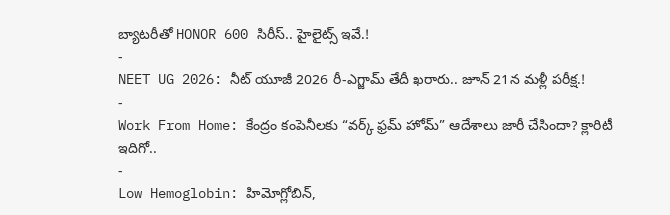బ్యాటరీతో HONOR 600 సిరీస్.. హైలైట్స్ ఇవే.!
-
NEET UG 2026: నీట్ యూజీ 2026 రీ-ఎగ్జామ్ తేదీ ఖరారు.. జూన్ 21న మళ్లీ పరీక్ష.!
-
Work From Home: కేంద్రం కంపెనీలకు “వర్క్ ఫ్రమ్ హోమ్” ఆదేశాలు జారీ చేసిందా? క్లారిటీ ఇదిగో..
-
Low Hemoglobin: హిమోగ్లోబిన్,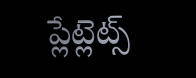ప్లేట్లెట్స్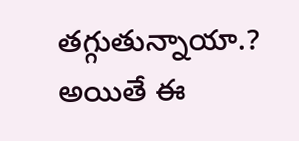తగ్గుతున్నాయా.? అయితే ఈ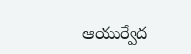ఆయుర్వేద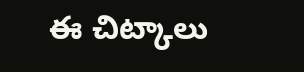ఈ చిట్కాలు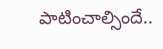పాటించాల్సిందే..